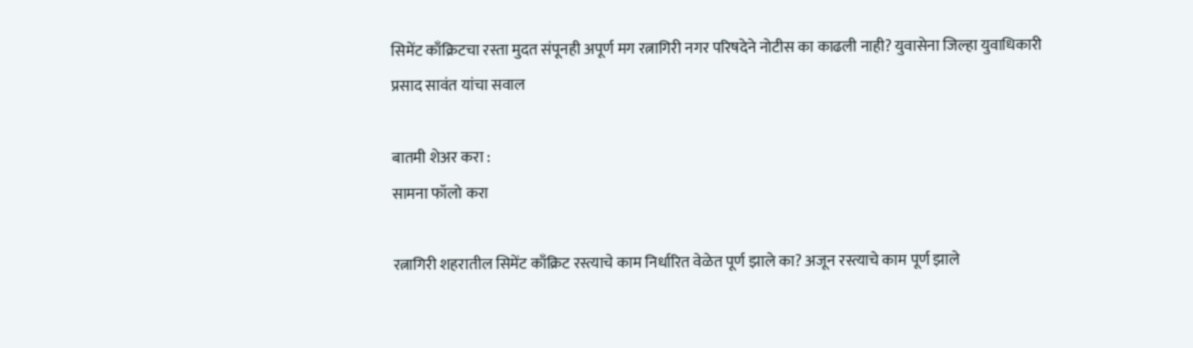सिमेंट काँक्रिटचा रस्ता मुदत संपूनही अपूर्ण मग रत्नागिरी नगर परिषदेने नोटीस का काढली नाही? युवासेना जिल्हा युवाधिकारी प्रसाद सावंत यांचा सवाल

बातमी शेअर करा :
सामना फॉलो करा

रत्नागिरी शहरातील सिमेंट काँक्रिट रस्त्याचे काम निर्धारित वेळेत पूर्ण झाले का? अजून रस्त्याचे काम पूर्ण झाले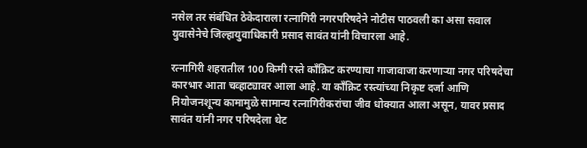नसेल तर संबंधित ठेकेदाराला रत्नागिरी नगरपरिषदेने नोटीस पाठवली का असा सवाल युवासेनेचे जिल्हायुवाधिकारी प्रसाद सावंत यांनी विचारला आहे.

रत्नागिरी शहरातील 100 किमी रस्ते काँक्रिट करण्याचा गाजावाजा करणाऱ्या नगर परिषदेचा कारभार आता चव्हाट्यावर आला आहे. या काँक्रिट रस्त्यांच्या निकृष्ट दर्जा आणि नियोजनशून्य कामामुळे सामान्य रत्नागिरीकरांचा जीव धोक्यात आला असून, यावर प्रसाद सावंत यांनी नगर परिषदेला थेट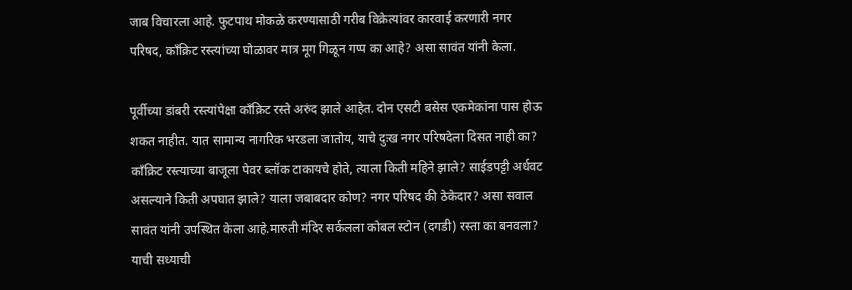जाब विचारला आहे. फुटपाथ मोकळे करण्यासाठी गरीब विक्रेत्यांवर कारवाई करणारी नगर परिषद, काँक्रिट रस्त्यांच्या घोळावर मात्र मूग गिळून गप्प का आहे? असा सावंत यांनी केला.

पूर्वीच्या डांबरी रस्त्यांपेक्षा काँक्रिट रस्ते अरुंद झाले आहेत. दोन एसटी बसेस एकमेकांना पास होऊ शकत नाहीत. यात सामान्य नागरिक भरडला जातोय, याचे दुःख नगर परिषदेला दिसत नाही का? काँक्रिट रस्त्याच्या बाजूला पेवर ब्लॉक टाकायचे होते, त्याला किती महिने झाले? साईडपट्टी अर्धवट असल्याने किती अपघात झाले? याला जबाबदार कोण? नगर परिषद की ठेकेदार? असा सवाल सावंत यांनी उपस्थित केला आहे.मारुती मंदिर सर्कलला कोबल स्टोन (दगडी) रस्ता का बनवला? याची सध्याची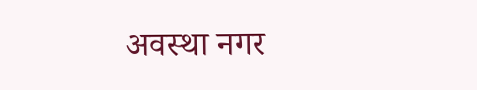अवस्था नगर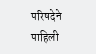परिषदेने पाहिली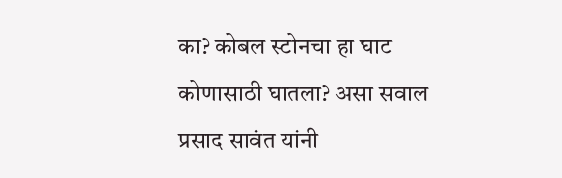का? कोबल स्टोनचा हा घाट कोणासाठी घातला? असा सवाल प्रसाद सावंत यांनी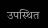उपस्थित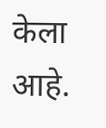केला आहे.